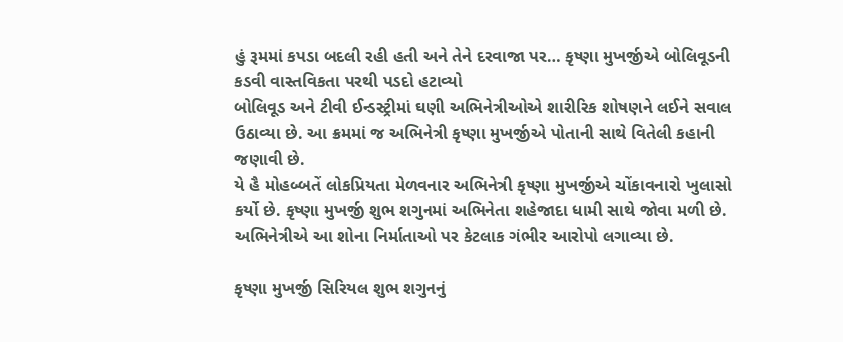હું રૂમમાં કપડા બદલી રહી હતી અને તેને દરવાજા પર… કૃષ્ણા મુખર્જીએ બોલિવૂડની કડવી વાસ્તવિકતા પરથી પડદો હટાવ્યો
બોલિવૂડ અને ટીવી ઈન્ડસ્ટ્રીમાં ઘણી અભિનેત્રીઓએ શારીરિક શોષણને લઈને સવાલ ઉઠાવ્યા છે. આ ક્રમમાં જ અભિનેત્રી કૃષ્ણા મુખર્જીએ પોતાની સાથે વિતેલી કહાની જણાવી છે.
યે હૈ મોહબ્બતેં લોકપ્રિયતા મેળવનાર અભિનેત્રી કૃષ્ણા મુખર્જીએ ચોંકાવનારો ખુલાસો કર્યો છે. કૃષ્ણા મુખર્જી શુભ શગુનમાં અભિનેતા શહેજાદા ધામી સાથે જોવા મળી છે. અભિનેત્રીએ આ શોના નિર્માતાઓ પર કેટલાક ગંભીર આરોપો લગાવ્યા છે.

કૃષ્ણા મુખર્જી સિરિયલ શુભ શગુનનું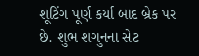શૂટિંગ પૂર્ણ કર્યા બાદ બ્રેક પર છે. શુભ શગુનના સેટ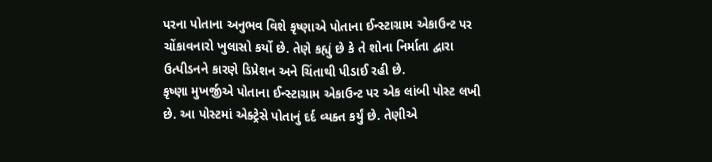પરના પોતાના અનુભવ વિશે કૃષ્ણાએ પોતાના ઈન્સ્ટાગ્રામ એકાઉન્ટ પર ચોંકાવનારો ખુલાસો કર્યો છે. તેણે કહ્યું છે કે તે શોના નિર્માતા દ્વારા ઉત્પીડનને કારણે ડિપ્રેશન અને ચિંતાથી પીડાઈ રહી છે.
કૃષ્ણા મુખર્જીએ પોતાના ઈન્સ્ટાગ્રામ એકાઉન્ટ પર એક લાંબી પોસ્ટ લખી છે. આ પોસ્ટમાં એક્ટ્રેસે પોતાનું દર્દ વ્યક્ત કર્યું છે. તેણીએ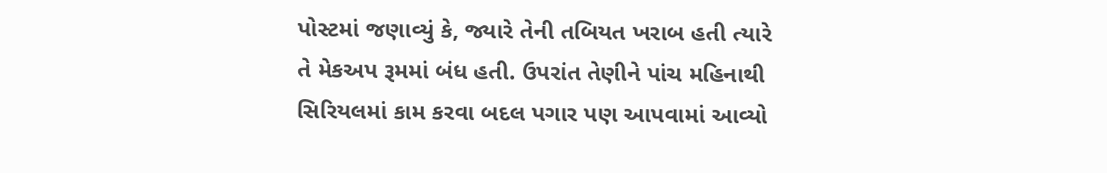પોસ્ટમાં જણાવ્યું કે, જ્યારે તેની તબિયત ખરાબ હતી ત્યારે તે મેકઅપ રૂમમાં બંધ હતી. ઉપરાંત તેણીને પાંચ મહિનાથી સિરિયલમાં કામ કરવા બદલ પગાર પણ આપવામાં આવ્યો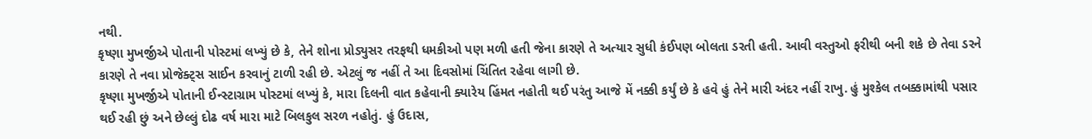નથી.
કૃષ્ણા મુખર્જીએ પોતાની પોસ્ટમાં લખ્યું છે કે, તેને શોના પ્રોડ્યુસર તરફથી ધમકીઓ પણ મળી હતી જેના કારણે તે અત્યાર સુધી કંઈપણ બોલતા ડરતી હતી. આવી વસ્તુઓ ફરીથી બની શકે છે તેવા ડરને કારણે તે નવા પ્રોજેક્ટ્સ સાઈન કરવાનું ટાળી રહી છે. એટલું જ નહીં તે આ દિવસોમાં ચિંતિત રહેવા લાગી છે.
કૃષ્ણા મુખર્જીએ પોતાની ઈન્સ્ટાગ્રામ પોસ્ટમાં લખ્યું કે, મારા દિલની વાત કહેવાની ક્યારેય હિંમત નહોતી થઈ પરંતુ આજે મેં નક્કી કર્યું છે કે હવે હું તેને મારી અંદર નહીં રાખુ. હું મુશ્કેલ તબક્કામાંથી પસાર થઈ રહી છું અને છેલ્લું દોઢ વર્ષ મારા માટે બિલકુલ સરળ નહોતું. હું ઉદાસ,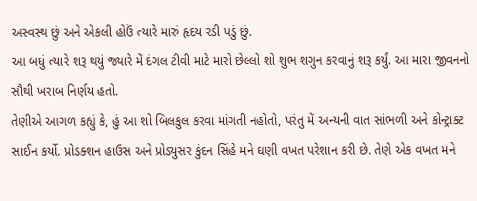અસ્વસ્થ છું અને એકલી હોઉં ત્યારે મારું હૃદય રડી પડું છું.
આ બધું ત્યારે શરૂ થયું જ્યારે મેં દંગલ ટીવી માટે મારો છેલ્લો શો શુભ શગુન કરવાનું શરૂ કર્યું. આ મારા જીવનનો સૌથી ખરાબ નિર્ણય હતો.
તેણીએ આગળ કહ્યું કે, હું આ શો બિલકુલ કરવા માંગતી નહોતો, પરંતુ મેં અન્યની વાત સાંભળી અને કોન્ટ્રાક્ટ સાઈન કર્યો. પ્રોડક્શન હાઉસ અને પ્રોડ્યુસર કુંદન સિંહે મને ઘણી વખત પરેશાન કરી છે. તેણે એક વખત મને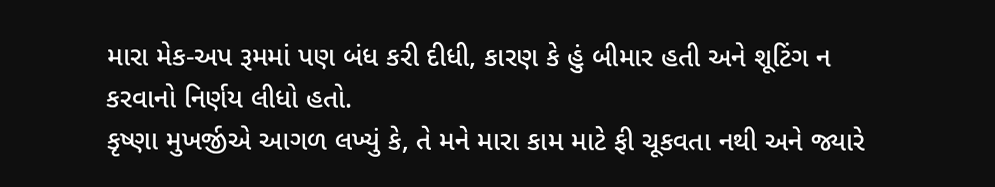મારા મેક-અપ રૂમમાં પણ બંધ કરી દીધી, કારણ કે હું બીમાર હતી અને શૂટિંગ ન કરવાનો નિર્ણય લીધો હતો.
કૃષ્ણા મુખર્જીએ આગળ લખ્યું કે, તે મને મારા કામ માટે ફી ચૂકવતા નથી અને જ્યારે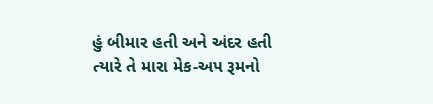હું બીમાર હતી અને અંદર હતી ત્યારે તે મારા મેક-અપ રૂમનો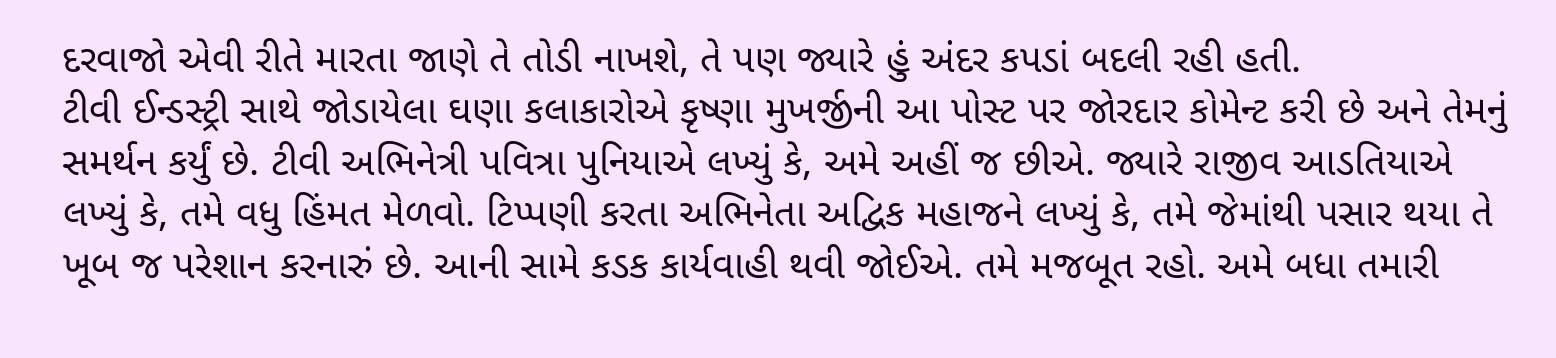દરવાજો એવી રીતે મારતા જાણે તે તોડી નાખશે, તે પણ જ્યારે હું અંદર કપડાં બદલી રહી હતી.
ટીવી ઈન્ડસ્ટ્રી સાથે જોડાયેલા ઘણા કલાકારોએ કૃષ્ણા મુખર્જીની આ પોસ્ટ પર જોરદાર કોમેન્ટ કરી છે અને તેમનું સમર્થન કર્યું છે. ટીવી અભિનેત્રી પવિત્રા પુનિયાએ લખ્યું કે, અમે અહીં જ છીએ. જ્યારે રાજીવ આડતિયાએ લખ્યું કે, તમે વધુ હિંમત મેળવો. ટિપ્પણી કરતા અભિનેતા અદ્વિક મહાજને લખ્યું કે, તમે જેમાંથી પસાર થયા તે ખૂબ જ પરેશાન કરનારું છે. આની સામે કડક કાર્યવાહી થવી જોઈએ. તમે મજબૂત રહો. અમે બધા તમારી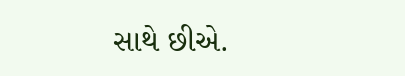સાથે છીએ.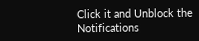Click it and Unblock the Notifications